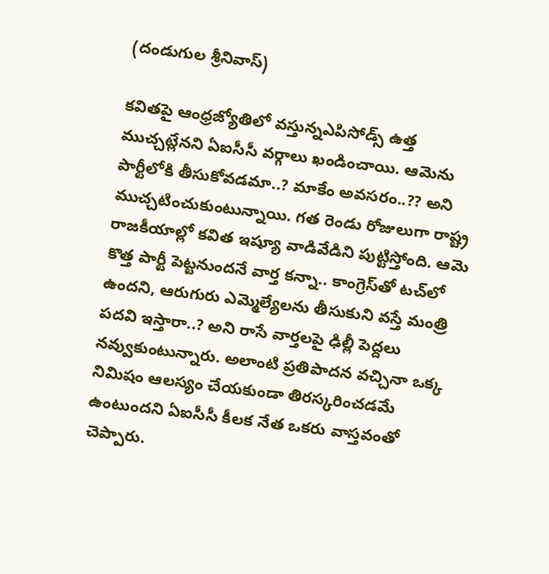(దండుగుల శ్రీ‌నివాస్‌)

క‌విత‌పై ఆంధ్ర‌జ్యోతిలో వ‌స్తున్నఎపిసోడ్స్ ఉత్త ముచ్చ‌ట్లేన‌ని ఏఐసీసీ వ‌ర్గాలు ఖండించాయి. ఆమెను పార్టీలోకి తీసుకోవ‌డ‌మా..? మాకేం అవ‌స‌రం..?? అని ముచ్చ‌టించుకుంటున్నాయి. గ‌త రెండు రోజులుగా రాష్ట్ర రాజ‌కీయాల్లో క‌విత ఇష్యూ వాడివేడిని పుట్టిస్తోంది. ఆమె కొత్త పార్టీ పెట్ట‌నుంద‌నే వార్త క‌న్నా.. కాంగ్రెస్‌తో ట‌చ్‌లో ఉంద‌ని, ఆరుగురు ఎమ్మెల్యేల‌ను తీసుకుని వ‌స్తే మంత్రి ప‌ద‌వి ఇస్తారా..? అని రాసే వార్త‌ల‌పై ఢిల్లీ పెద్ద‌లు న‌వ్వుకుంటున్నారు. అలాంటి ప్ర‌తిపాద‌న వ‌చ్చినా ఒక్క నిమిషం ఆల‌స్యం చేయ‌కుండా తిర‌స్క‌రించ‌డ‌మే ఉంటుందని ఏఐసీసీ కీల‌క నేత ఒక‌రు వాస్త‌వంతో చెప్పారు.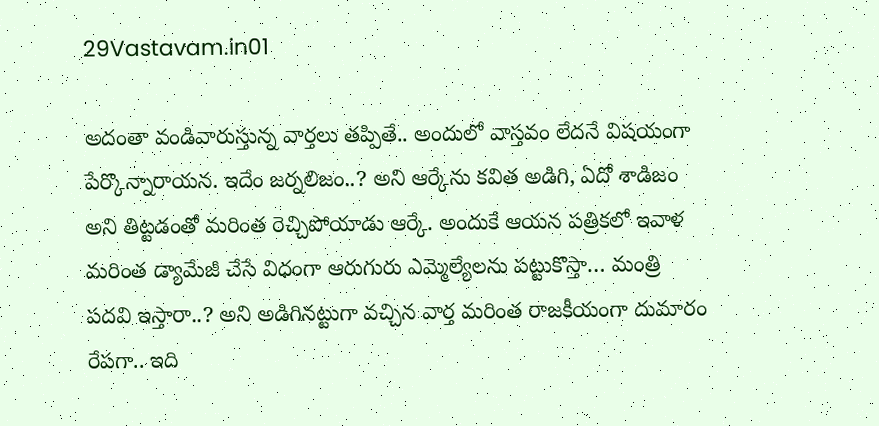29Vastavam.in01

అదంతా వండివారుస్తున్న వార్త‌లు త‌ప్పితే.. అందులో వాస్త‌వం లేద‌నే విష‌యంగా పేర్కొన్నారాయ‌న‌. ఇదేం జ‌ర్న‌లిజం..? అని ఆర్కేను క‌విత అడిగి, ఏదో శాడిజం అని తిట్టడంతో మ‌రింత రెచ్చిపోయాడు ఆర్కే. అందుకే ఆయ‌న ప‌త్రిక‌లో ఇవాళ మ‌రింత డ్యామేజీ చేసే విధంగా ఆరుగురు ఎమ్మెల్యేల‌ను ప‌ట్టుకొస్తా… మంత్రి ప‌ద‌వి ఇస్తారా..? అని అడిగిన‌ట్టుగా వ‌చ్చిన వార్త మ‌రింత రాజ‌కీయంగా దుమారం రేప‌గా.. ఇది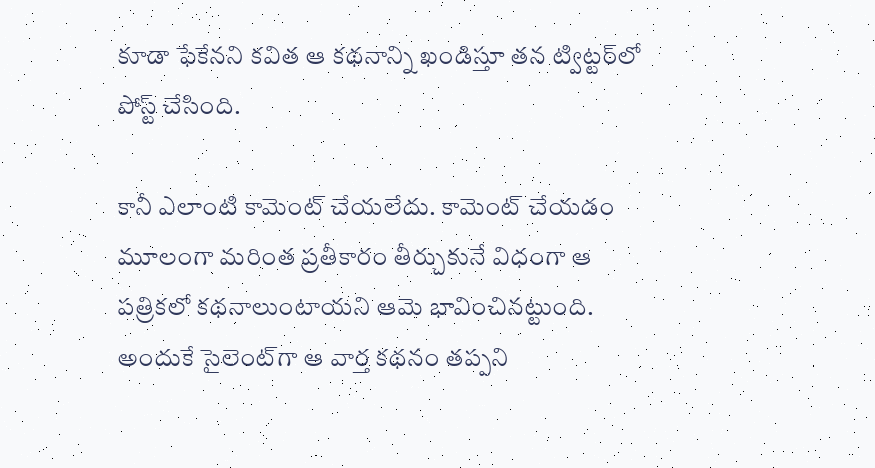కూడా ఫేకేన‌ని క‌విత ఆ క‌థ‌నాన్ని ఖండిస్తూ త‌న ట్విట్ట‌ర్‌లో పోస్ట్ చేసింది.

కానీ ఎలాంటి కామెంట్ చేయ‌లేదు. కామెంట్ చేయ‌డం మూలంగా మ‌రింత ప్ర‌తీకారం తీర్చుకునే విధంగా ఆ ప‌త్రిక‌లో క‌థ‌నాలుంటాయ‌ని ఆమె భావించిన‌ట్టుంది. అందుకే సైలెంట్‌గా ఆ వార్త క‌థ‌నం త‌ప్ప‌ని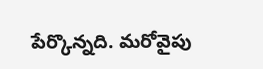పేర్కొన్న‌ది. మ‌రోవైపు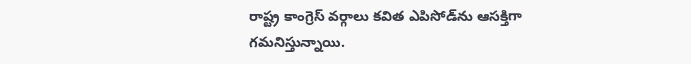రాష్ట్ర కాంగ్రెస్ వర్గాలు క‌విత ఎపిసోడ్‌ను ఆస‌క్తిగా గ‌మ‌నిస్తున్నాయి.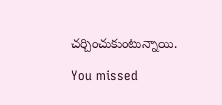చ‌ర్చించుకుంటున్నాయి.

You missed